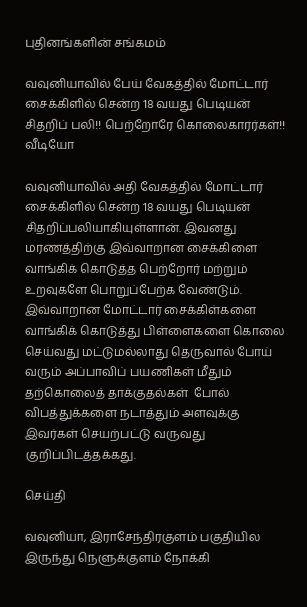புதினங்களின் சங்கமம்

வவுனியாவில் பேய் வேகத்தில் மோட்டார் சைக்கிளில் சென்ற 18 வயது பெடியன் சிதறிப் பலி!! பெற்றோரே கொலைகாரர்கள்!! வீடியோ

வவுனியாவில் அதி வேகத்தில் மோட்டார் சைக்கிளில் சென்ற 18 வயது பெடியன் சிதறிப்பலியாகியுள்ளான். இவனது மரணத்திற்கு இவ்வாறான சைக்கிளை வாங்கிக் கொடுத்த பெற்றோர் மற்றும் உறவுகளே பொறுப்பேற்க வேண்டும். இவ்வாறான மோட்டார் சைக்கிள்களை வாங்கிக் கொடுத்து பிள்ளைகளை கொலை செய்வது மட்டுமல்லாது தெருவால் போய் வரும் அப்பாவிப் பயணிகள் மீதும் தற்கொலைத் தாக்குதல்கள்  போல் விபத்துக்களை நடாத்தும் அளவுக்கு இவர்கள் செயற்பட்டு வருவது குறிப்பிடத்தக்கது.

செய்தி

வவுனியா, இராசேந்திரகுளம் பகுதியில இருந்து நெளுக்குளம் நோக்கி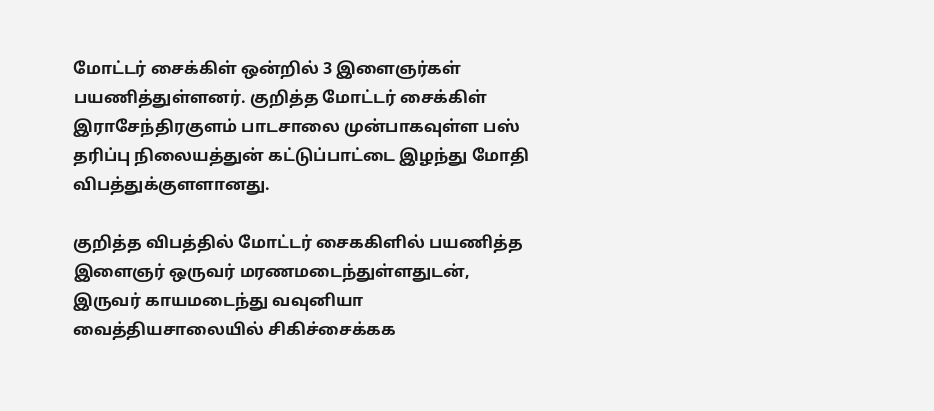மோட்டர் சைக்கிள் ஒன்றில் 3 இளைஞர்கள் பயணித்துள்ளனர். குறித்த மோட்டர் சைக்கிள் இராசேந்திரகுளம் பாடசாலை முன்பாகவுள்ள பஸ் தரிப்பு நிலையத்துன் கட்டுப்பாட்டை இழந்து மோதி விபத்துக்குளளானது.

குறித்த விபத்தில் மோட்டர் சைககிளில் பயணித்த இளைஞர் ஒருவர் மரணமடைந்துள்ளதுடன், இருவர் காயமடைந்து வவுனியா வைத்தியசாலையில் சிகிச்சைக்கக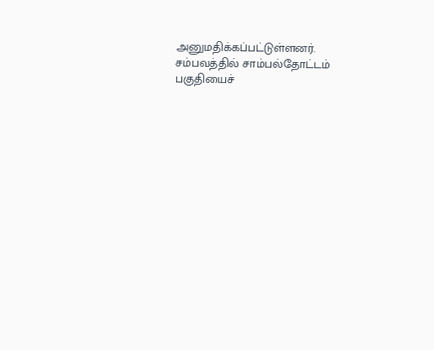அனுமதிக்கப்பட்டுள்ளனர். சம்பவத்தில் சாம்பல்தோட்டம் பகுதியைச்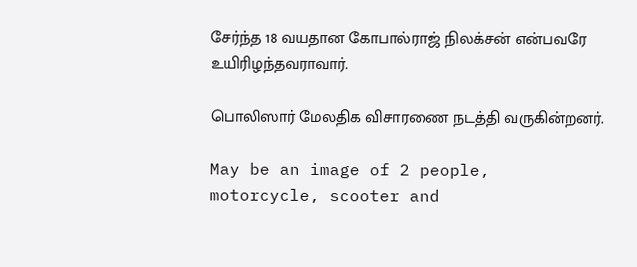சேர்ந்த 18 வயதான கோபால்ராஜ் நிலக்சன் என்பவரே உயிரிழந்தவராவார்.

பொலிஸார் மேலதிக விசாரணை நடத்தி வருகின்றனர்.

May be an image of 2 people, motorcycle, scooter and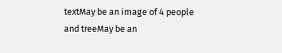textMay be an image of 4 people and treeMay be an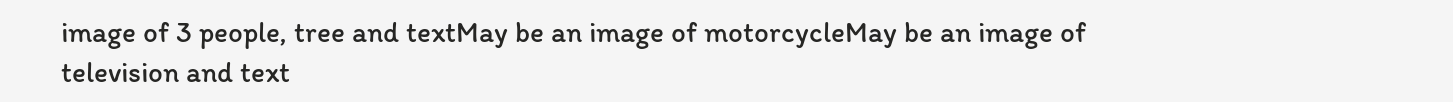image of 3 people, tree and textMay be an image of motorcycleMay be an image of television and text